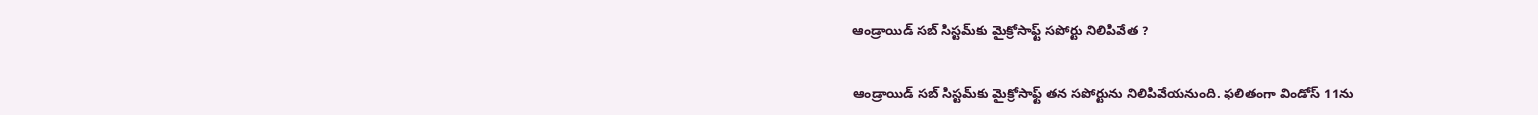ఆండ్రాయిడ్‌ సబ్‌ సిస్టమ్‌కు మైక్రోసాఫ్ట్‌ సపోర్టు నిలిపివేత ?


ఆండ్రాయిడ్‌ సబ్‌ సిస్టమ్‌కు మైక్రోసాఫ్ట్‌ తన సపోర్టును నిలిపివేయనుంది. ఫలితంగా విండోస్‌ 11ను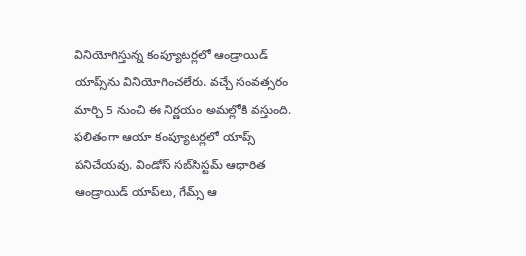వినియోగిస్తున్న కంప్యూటర్లలో ఆండ్రాయిడ్‌ యాప్స్‌ను వినియోగించలేరు. వచ్చే సంవత్సరం మార్చి 5 నుంచి ఈ నిర్ణయం అమల్లోకి వస్తుంది. ఫలితంగా ఆయా కంప్యూటర్లలో యాప్స్‌ పనిచేయవు. విండోస్‌ సబ్‌సిస్టమ్‌ ఆధారిత ఆండ్రాయిడ్‌ యాప్‌లు, గేమ్స్‌ ఆ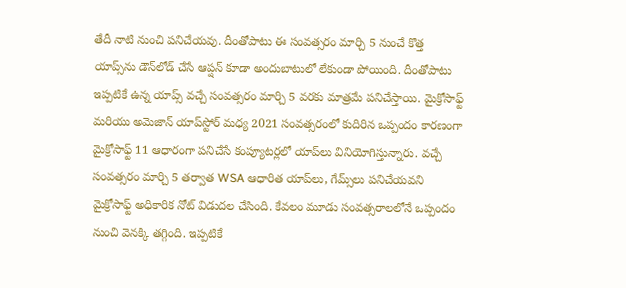తేదీ నాటి నుంచి పనిచేయవు. దీంతోపాటు ఈ సంవత్సరం మార్చి 5 నుంచే కొత్త యాప్స్‌ను డౌన్‌లోడ్‌ చేసే ఆప్షన్‌ కూడా అందుబాటులో లేకుండా పోయింది. దీంతోపాటు ఇప్పటికే ఉన్న యాప్స్ వచ్చే సంవత్సరం మార్చి 5 వరకు మాత్రమే పనిచేస్తాయి. మైక్రోసాఫ్ట్‌ మరియు అమెజాన్‌ యాప్‌స్టోర్‌ మధ్య 2021 సంవత్సరంలో కుదిరిన ఒప్పందం కారణంగా మైక్రోసాఫ్ట్‌ 11 ఆధారంగా పనిచేసే కంప్యూటర్లలో యాప్‌లు వినియోగిస్తున్నారు. వచ్చే సంవత్సరం మార్చి 5 తర్వాత WSA ఆధారిత యాప్‌లు, గేమ్స్‌లు పనిచేయవని మైక్రోసాఫ్ట్ అధికారిక నోట్‌ విడుదల చేసింది. కేవలం మూడు సంవత్సరాలలోనే ఒప్పందం నుంచి వెనక్కి తగ్గింది. ఇప్పటికే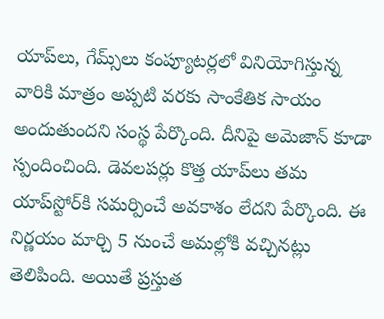యాప్‌లు, గేమ్స్‌లు కంప్యూటర్లలో వినియోగిస్తున్న వారికి మాత్రం అప్పటి వరకు సాంకేతిక సాయం అందుతుందని సంస్థ పేర్కొంది. దీనిపై అమెజాన్ కూడా స్పందించింది. డెవలపర్లు కొత్త యాప్‌లు తమ యాప్‌స్టోర్‌కి సమర్పించే అవకాశం లేదని పేర్కొంది. ఈ నిర్ణయం మార్చి 5 నుంచే అమల్లోకి వచ్చినట్లు తెలిపింది. అయితే ప్రస్తుత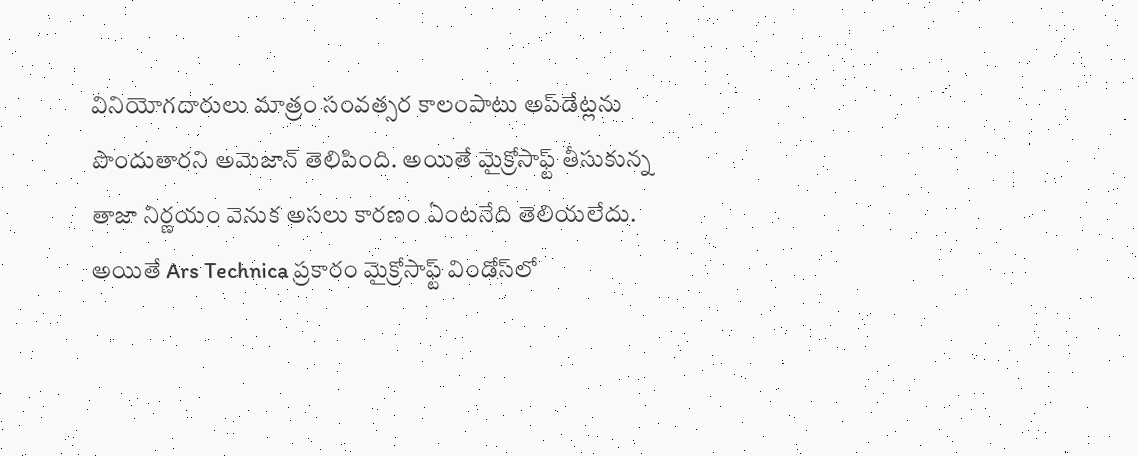వినియోగదారులు మాత్రం సంవత్సర కాలంపాటు అప్‌డేట్లను పొందుతారని అమెజాన్‌ తెలిపింది. అయితే మైక్రోసాఫ్ట్‌ తీసుకున్న తాజా నిర్ణయం వెనుక అసలు కారణం ఏంటనేది తెలియలేదు. అయితే Ars Technica ప్రకారం మైక్రోసాఫ్ట్‌ విండోస్‌లో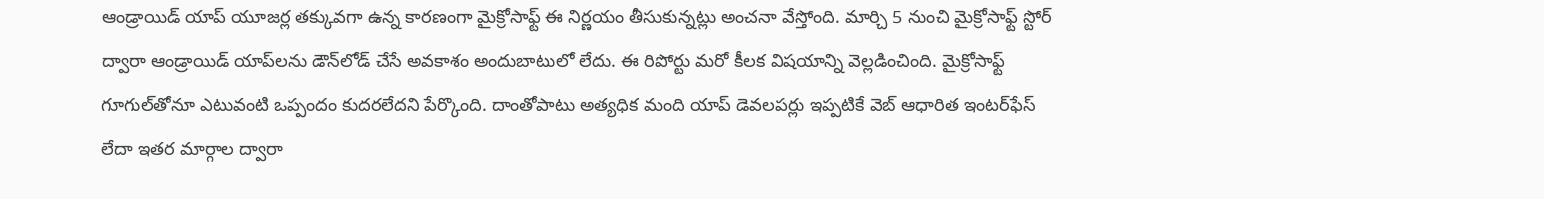ఆండ్రాయిడ్‌ యాప్‌ యూజర్ల తక్కువగా ఉన్న కారణంగా మైక్రోసాఫ్ట్ ఈ నిర్ణయం తీసుకున్నట్లు అంచనా వేస్తోంది. మార్చి 5 నుంచి మైక్రోసాఫ్ట్‌ స్టోర్‌ ద్వారా ఆండ్రాయిడ్‌ యాప్‌లను డౌన్‌లోడ్‌ చేసే అవకాశం అందుబాటులో లేదు. ఈ రిపోర్టు మరో కీలక విషయాన్ని వెల్లడించింది. మైక్రోసాఫ్ట్‌ గూగుల్‌తోనూ ఎటువంటి ఒప్పందం కుదరలేదని పేర్కొంది. దాంతోపాటు అత్యధిక మంది యాప్‌ డెవలపర్లు ఇప్పటికే వెబ్‌ ఆధారిత ఇంటర్‌ఫేస్‌ లేదా ఇతర మార్గాల ద్వారా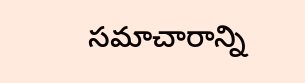సమాచారాన్ని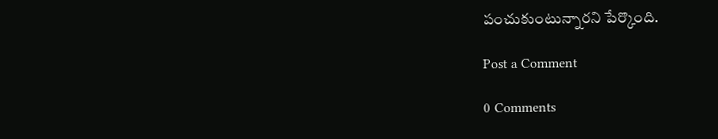పంచుకుంటున్నారని పేర్కొంది.

Post a Comment

0 Comments